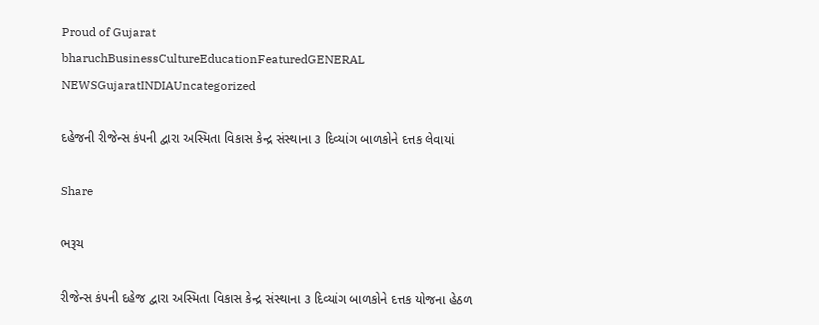Proud of Gujarat
bharuchBusinessCultureEducationFeaturedGENERAL NEWSGujaratINDIAUncategorized

દહેજની રીજેન્સ કંપની દ્વારા અસ્મિતા વિકાસ કેન્દ્ર સંસ્થાના ૩ દિવ્યાંગ બાળકોને દત્તક લેવાયાં

Share

ભરૂચ

રીજેન્સ કંપની દહેજ દ્વારા અસ્મિતા વિકાસ કેન્દ્ર સંસ્થાના ૩ દિવ્યાંગ બાળકોને દત્તક યોજના હેઠળ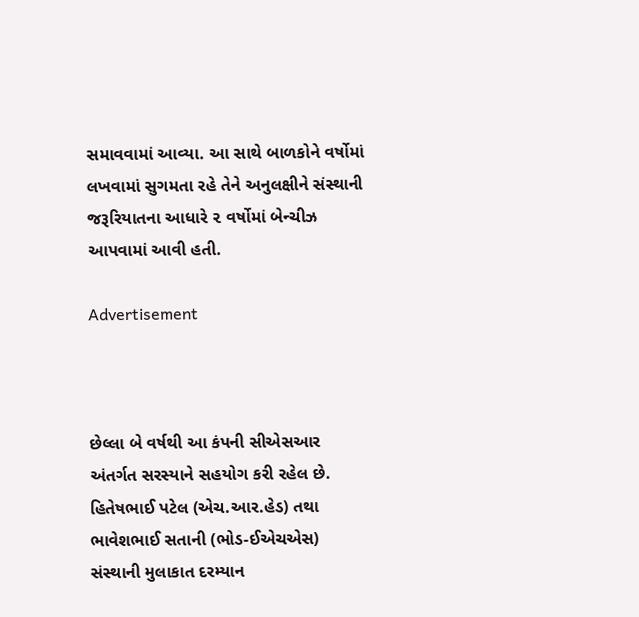સમાવવામાં આવ્યા. આ સાથે બાળકોને વર્ષોમાં લખવામાં સુગમતા રહે તેને અનુલક્ષીને સંસ્થાની જરૂરિયાતના આધારે ૨ વર્ષોમાં બેન્ચીઝ આપવામાં આવી હતી.

Advertisement



છેલ્લા બે વર્ષથી આ કંપની સીએસઆર અંતર્ગત સરસ્યાને સહયોગ કરી રહેલ છે. હિતેષભાઈ પટેલ (એચ.આર.હેડ) તથા ભાવેશભાઈ સતાની (ભોડ-ઈએચએસ) સંસ્થાની મુલાકાત દરમ્યાન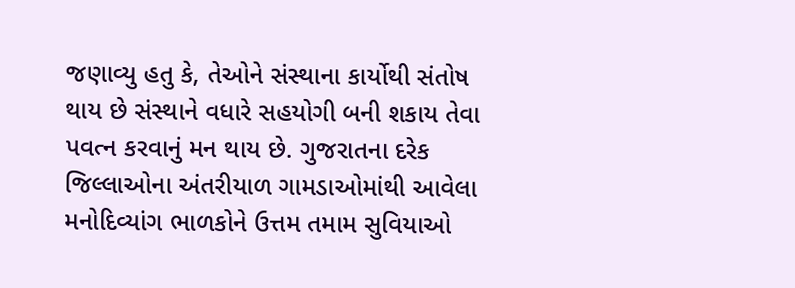જણાવ્યુ હતુ કે, તેઓને સંસ્થાના કાર્યોથી સંતોષ થાય છે સંસ્થાને વધારે સહયોગી બની શકાય તેવા પવત્ન કરવાનું મન થાય છે. ગુજરાતના દરેક જિલ્લાઓના અંતરીયાળ ગામડાઓમાંથી આવેલા મનોદિવ્યાંગ ભાળકોને ઉત્તમ તમામ સુવિયાઓ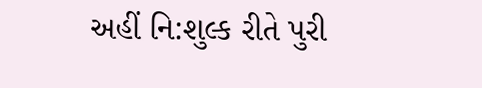અહીં નિ:શુલ્ક રીતે પુરી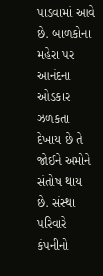પાડવામાં આવે છે. બાળકોના મહેરા પર આનંદના ઓડકાર ઝળકતા દેખાય છે તે જોઈને અમોને સંતોષ થાય છે. સંસ્થા પરિવારે કંપનીનો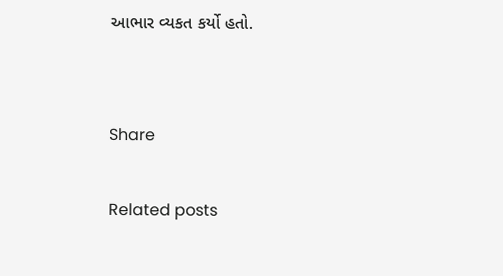આભાર વ્યકત કર્યો હતો.


Share

Related posts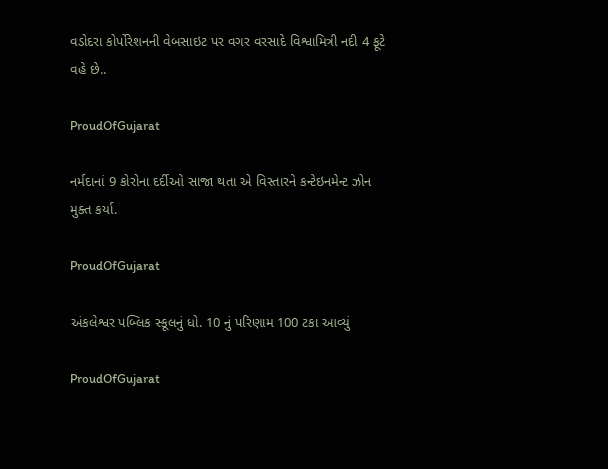વડોદરા કોર્પોરેશનની વેબસાઇટ પર વગર વરસાદે વિશ્વામિત્રી નદી 4 ફૂટે વહે છે..

ProudOfGujarat

નર્મદાનાં 9 કોરોના દર્દીઓ સાજા થતા એ વિસ્તારને કન્ટેઇનમેન્ટ ઝોન મુક્ત કર્યા.

ProudOfGujarat

અંકલેશ્વર પબ્લિક સ્કૂલનું ધો. 10 નું પરિણામ 100 ટકા આવ્યું

ProudOfGujarat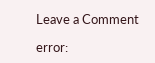Leave a Comment

error: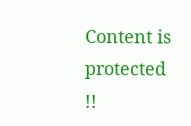Content is protected !!